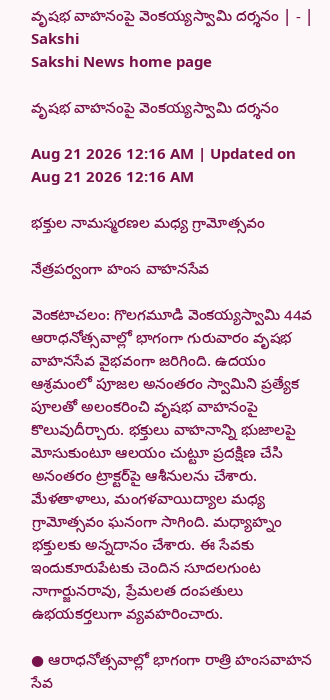వృషభ వాహనంపై వెంకయ్యస్వామి దర్శనం | - | Sakshi
Sakshi News home page

వృషభ వాహనంపై వెంకయ్యస్వామి దర్శనం

Aug 21 2026 12:16 AM | Updated on Aug 21 2026 12:16 AM

భక్తుల నామస్మరణల మధ్య గ్రామోత్సవం

నేత్రపర్వంగా హంస వాహనసేవ

వెంకటాచలం: గొలగమూడి వెంకయ్యస్వామి 44వ ఆరాధనోత్సవాల్లో భాగంగా గురువారం వృషభ వాహనసేవ వైభవంగా జరిగింది. ఉదయం ఆశ్రమంలో పూజల అనంతరం స్వామిని ప్రత్యేక పూలతో అలంకరించి వృషభ వాహనంపై కొలువుదీర్చారు. భక్తులు వాహనాన్ని భుజాలపై మోసుకుంటూ ఆలయం చుట్టూ ప్రదక్షిణ చేసి అనంతరం ట్రాక్టర్‌పై ఆశీనులను చేశారు. మేళతాళాలు, మంగళవాయిద్యాల మధ్య గ్రామోత్సవం ఘనంగా సాగింది. మధ్యాహ్నం భక్తులకు అన్నదానం చేశారు. ఈ సేవకు ఇందుకూరుపేటకు చెందిన సూదలగుంట నాగార్జునరావు, ప్రేమలత దంపతులు ఉభయకర్తలుగా వ్యవహరించారు.

● ఆరాధనోత్సవాల్లో భాగంగా రాత్రి హంసవాహన సేవ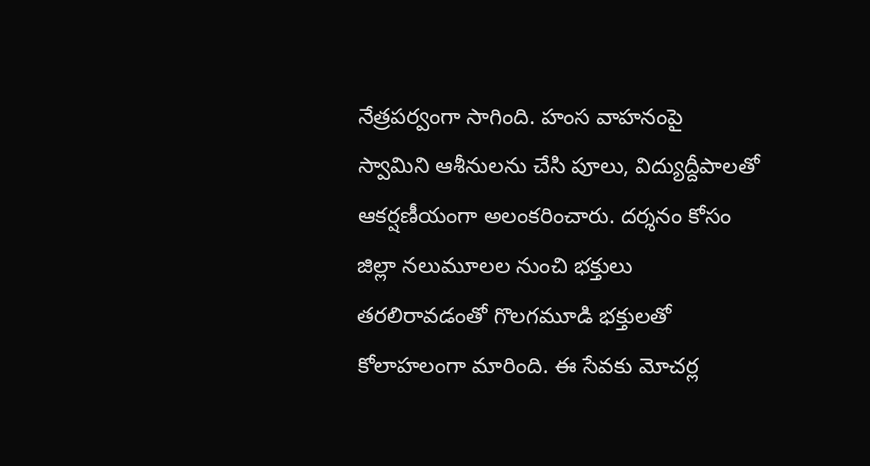నేత్రపర్వంగా సాగింది. హంస వాహనంపై స్వామిని ఆశీనులను చేసి పూలు, విద్యుద్దీపాలతో ఆకర్షణీయంగా అలంకరించారు. దర్శనం కోసం జిల్లా నలుమూలల నుంచి భక్తులు తరలిరావడంతో గొలగమూడి భక్తులతో కోలాహలంగా మారింది. ఈ సేవకు మోచర్ల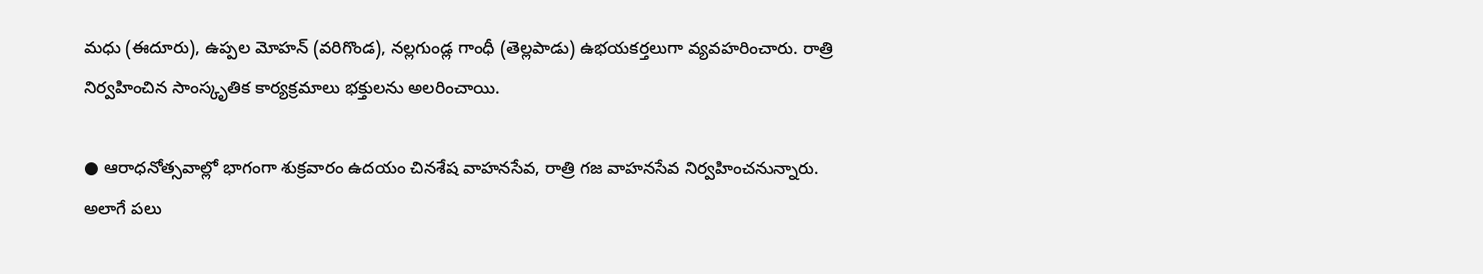మధు (ఈదూరు), ఉప్పల మోహన్‌ (వరిగొండ), నల్లగుండ్ల గాంధీ (తెల్లపాడు) ఉభయకర్తలుగా వ్యవహరించారు. రాత్రి నిర్వహించిన సాంస్కృతిక కార్యక్రమాలు భక్తులను అలరించాయి.

● ఆరాధనోత్సవాల్లో భాగంగా శుక్రవారం ఉదయం చినశేష వాహనసేవ, రాత్రి గజ వాహనసేవ నిర్వహించనున్నారు. అలాగే పలు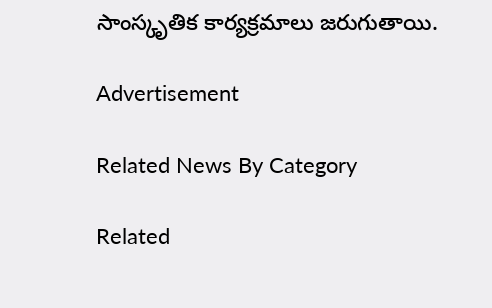సాంస్కృతిక కార్యక్రమాలు జరుగుతాయి.

Advertisement

Related News By Category

Related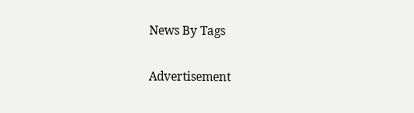News By Tags

Advertisement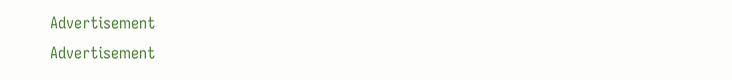Advertisement
Advertisement